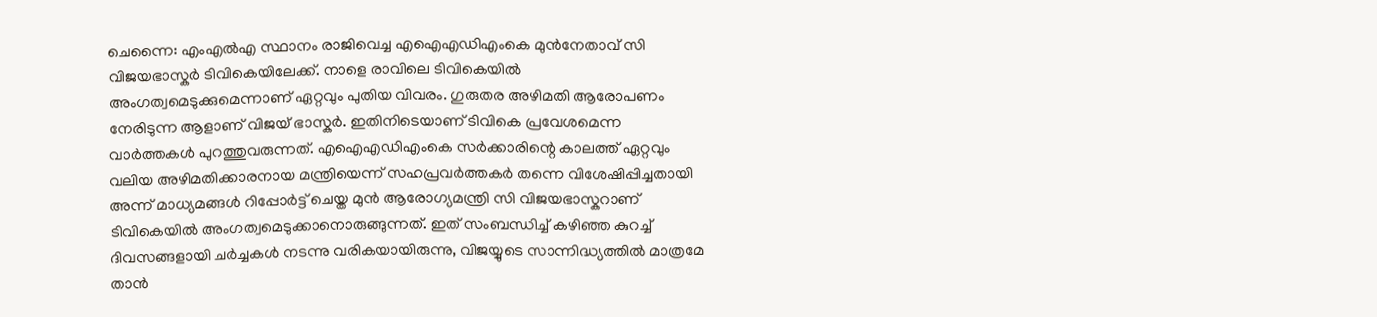ചെന്നൈ: എംഎൽഎ സ്ഥാനം രാജിവെച്ച എഐഎഡിഎംകെ മുൻനേതാവ് സി വിജയഭാസ്കർ ടിവികെയിലേക്ക്. നാളെ രാവിലെ ടിവികെയിൽ അംഗത്വമെടുക്കുമെന്നാണ് ഏറ്റവും പുതിയ വിവരം. ഗുരുതര അഴിമതി ആരോപണം നേരിടുന്ന ആളാണ് വിജയ് ഭാസ്കർ. ഇതിനിടെയാണ് ടിവികെ പ്രവേശമെന്ന വാർത്തകൾ പുറത്തുവരുന്നത്. എഐഎഡിഎംകെ സർക്കാരിന്റെ കാലത്ത് ഏറ്റവും വലിയ അഴിമതിക്കാരനായ മന്ത്രിയെന്ന് സഹപ്രവർത്തകർ തന്നെ വിശേഷിപ്പിച്ചതായി അന്ന് മാധ്യമങ്ങൾ റിപ്പോർട്ട് ചെയ്ത മുൻ ആരോഗ്യമന്ത്രി സി വിജയഭാസ്കറാണ് ടിവികെയിൽ അംഗത്വമെടുക്കാനൊരുങ്ങുന്നത്. ഇത് സംബന്ധിച്ച് കഴിഞ്ഞ കുറച്ച് ദിവസങ്ങളായി ചർച്ചകൾ നടന്നു വരികയായിരുന്നു, വിജയ്യുടെ സാന്നിദ്ധ്യത്തിൽ മാത്രമേ താൻ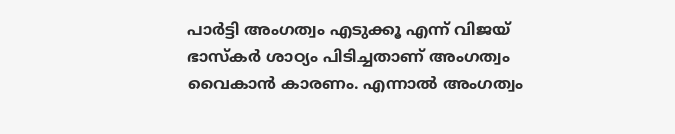പാർട്ടി അംഗത്വം എടുക്കൂ എന്ന് വിജയ് ഭാസ്കർ ശാഠ്യം പിടിച്ചതാണ് അംഗത്വം വൈകാൻ കാരണം. എന്നാൽ അംഗത്വം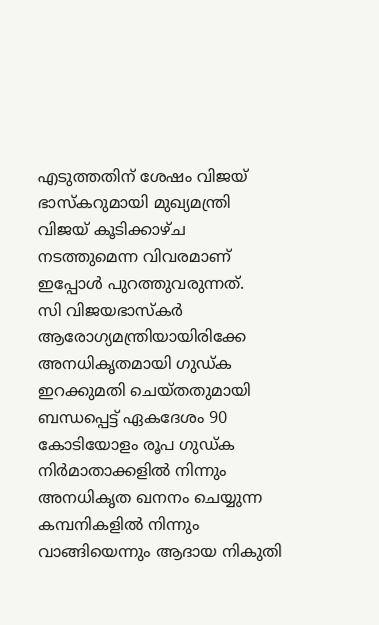എടുത്തതിന് ശേഷം വിജയ് ഭാസ്കറുമായി മുഖ്യമന്ത്രി വിജയ് കൂടിക്കാഴ്ച നടത്തുമെന്ന വിവരമാണ് ഇപ്പോൾ പുറത്തുവരുന്നത്.
സി വിജയഭാസ്കർ ആരോഗ്യമന്ത്രിയായിരിക്കേ അനധികൃതമായി ഗുഡ്ക ഇറക്കുമതി ചെയ്തതുമായി ബന്ധപ്പെട്ട് ഏകദേശം 90 കോടിയോളം രൂപ ഗുഡ്ക നിർമാതാക്കളിൽ നിന്നും അനധികൃത ഖനനം ചെയ്യുന്ന കമ്പനികളിൽ നിന്നും വാങ്ങിയെന്നും ആദായ നികുതി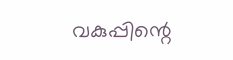വകുപ്പിന്റെ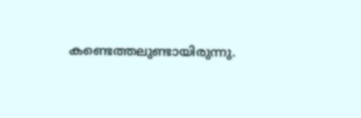കണ്ടെത്തലുണ്ടായിരുന്നു.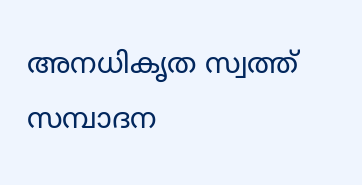അനധികൃത സ്വത്ത് സമ്പാദന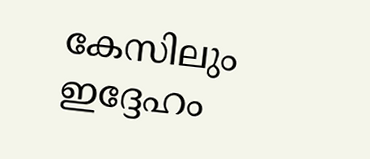കേസിലും ഇദ്ദേഹം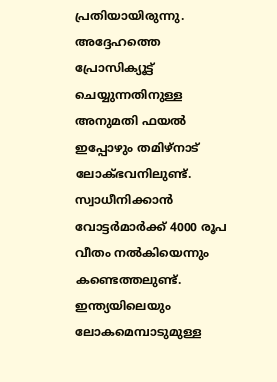പ്രതിയായിരുന്നു. അദ്ദേഹത്തെ പ്രോസിക്യൂട്ട് ചെയ്യുന്നതിനുള്ള അനുമതി ഫയൽ ഇപ്പോഴും തമിഴ്നാട് ലോക്ഭവനിലുണ്ട്. സ്വാധീനിക്കാൻ വോട്ടർമാർക്ക് 4000 രൂപ വീതം നൽകിയെന്നും കണ്ടെത്തലുണ്ട്.
ഇന്ത്യയിലെയും ലോകമെമ്പാടുമുള്ള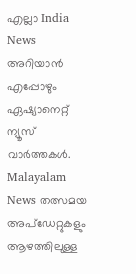എല്ലാ India News അറിയാൻ എപ്പോഴും ഏഷ്യാനെറ്റ് ന്യൂസ് വാർത്തകൾ. Malayalam News തത്സമയ അപ്ഡേറ്റുകളും ആഴത്തിലുള്ള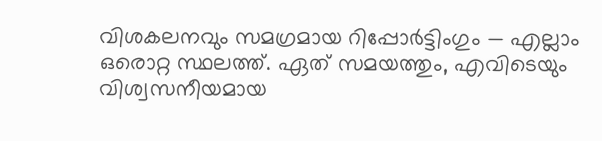വിശകലനവും സമഗ്രമായ റിപ്പോർട്ടിംഗും — എല്ലാം ഒരൊറ്റ സ്ഥലത്ത്. ഏത് സമയത്തും, എവിടെയും വിശ്വസനീയമായ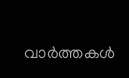വാർത്തകൾ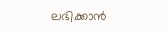ലഭിക്കാൻ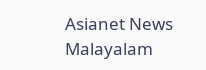Asianet News Malayalam